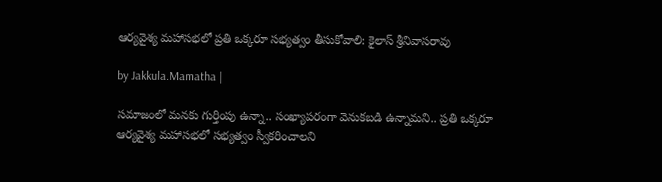ఆర్యవైశ్య మహాసభలో ప్రతి ఒక్కరూ సభ్యత్వం తీసుకోవాలి: కైలాస్ శ్రీనివాసరావు

by Jakkula.Mamatha |

సమాజంలో మనకు గుర్తింపు ఉన్నా.. సంఖ్యాపరంగా వెనుకబడి ఉన్నామని.. ప్రతి ఒక్కరూ ఆర్యవైశ్య మహాసభలో సభ్యత్వం స్వీకరించాలని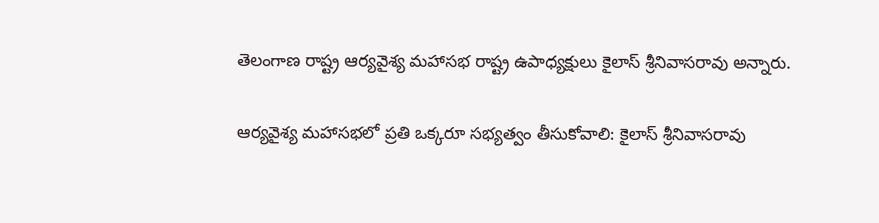తెలంగాణ రాష్ట్ర ఆర్యవైశ్య మహాసభ రాష్ట్ర ఉపాధ్యక్షులు కైలాస్ శ్రీనివాసరావు అన్నారు.

ఆర్యవైశ్య మహాసభలో ప్రతి ఒక్కరూ సభ్యత్వం తీసుకోవాలి: కైలాస్ శ్రీనివాసరావు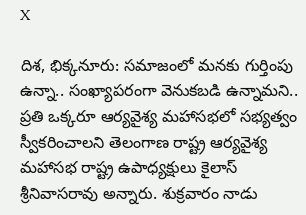X

దిశ, భిక్కనూరు: సమాజంలో మనకు గుర్తింపు ఉన్నా.. సంఖ్యాపరంగా వెనుకబడి ఉన్నామని.. ప్రతి ఒక్కరూ ఆర్యవైశ్య మహాసభలో సభ్యత్వం స్వీకరించాలని తెలంగాణ రాష్ట్ర ఆర్యవైశ్య మహాసభ రాష్ట్ర ఉపాధ్యక్షులు కైలాస్ శ్రీనివాసరావు అన్నారు. శుక్రవారం నాడు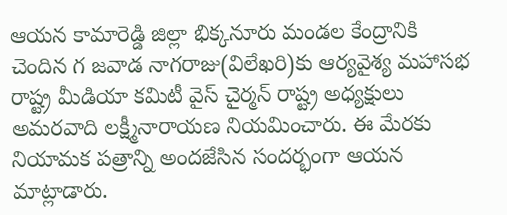ఆయన కామారెడ్డి జిల్లా భిక్కనూరు మండల కేంద్రానికి చెందిన గ జవాడ నాగరాజు(విలేఖరి)కు ఆర్యవైశ్య మహాసభ రాష్ట్ర మీడియా కమిటీ వైస్ చైర్మన్ రాష్ట్ర అధ్యక్షులు అమరవాది లక్ష్మీనారాయణ నియమించారు. ఈ మేరకు నియామక పత్రాన్ని అందజేసిన సందర్భంగా ఆయన మాట్లాడారు.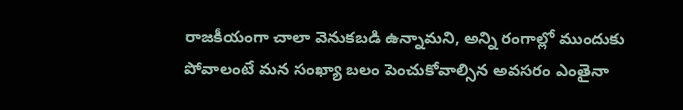రాజకీయంగా చాలా వెనుకబడి ఉన్నామని, అన్ని రంగాల్లో ముందుకు పోవాలంటే మన సంఖ్యా బలం పెంచుకోవాల్సిన అవసరం ఎంతైనా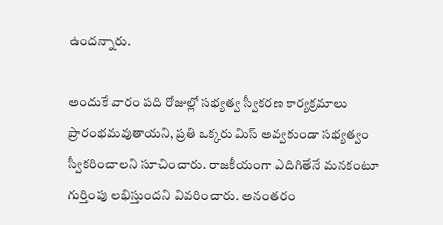ఉందన్నారు.

అందుకే వారం పది రోజుల్లో సభ్యత్వ స్వీకరణ కార్యక్రమాలు ప్రారంభమవుతాయని, ప్రతి ఒక్కరు మిస్ అవ్వకుండా సభ్యత్వం స్వీకరించాలని సూచించారు. రాజకీయంగా ఎదిగితేనే మనకంటూ గుర్తింపు లభిస్తుందని వివరించారు. అనంతరం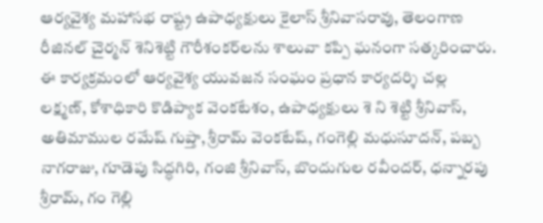ఆర్యవైశ్య మహాసభ రాష్ట్ర ఉపాధ్యక్షులు కైలాస్ శ్రీనివాసరావు, తెలంగాణ రీజినల్ చైర్మన్ శెనిశెట్టి గౌరీశంకర్‌లను శాలువా కప్పి ఘనంగా సత్కరించారు. ఈ కార్యక్రమంలో ఆర్యవైశ్య యువజన సంఘం ప్రధాన కార్యదర్శి చల్ల లక్ష్మణ్, కోశాధికారి కొడిప్యాక వెంకటేశం, ఉపాధ్యక్షులు శె ని శెట్టి శ్రీనివాస్, అతిమాముల రమేష్ గుప్తా, శ్రీరామ్ వెంకటేష్, గంగెల్లి మధుసూదన్, పబ్బ నాగరాజు, గూడెపు సిద్ధగిరి, గంజి శ్రీనివాస్, బొందుగుల రవీందర్, ధన్నారపు శ్రీరామ్, గం గెల్లి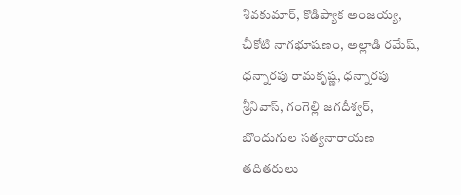శివకుమార్, కొడిప్యాక అంజయ్య, చీకోటి నాగభూషణం, అల్లాడి రమేష్, ధన్నారపు రామకృష్ణ, ధన్నారపు శ్రీనివాస్, గంగెల్లి జగదీశ్వర్, బొందుగుల సత్యనారాయణ తదితరులు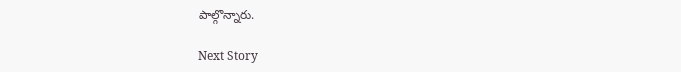పాల్గొన్నారు.

Next Story